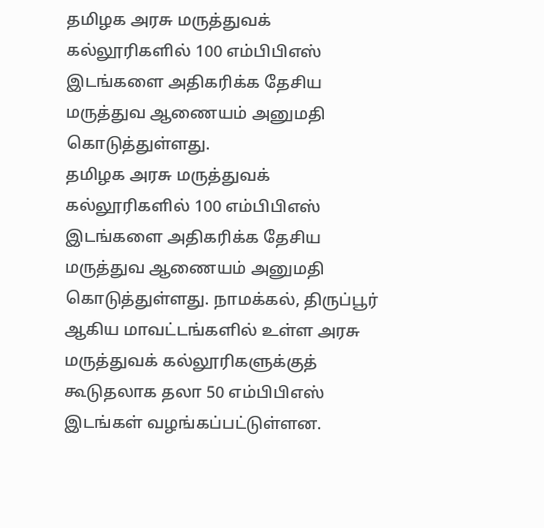தமிழக அரசு மருத்துவக் கல்லூரிகளில் 100 எம்பிபிஎஸ் இடங்களை அதிகரிக்க தேசிய மருத்துவ ஆணையம் அனுமதி கொடுத்துள்ளது.
தமிழக அரசு மருத்துவக் கல்லூரிகளில் 100 எம்பிபிஎஸ் இடங்களை அதிகரிக்க தேசிய மருத்துவ ஆணையம் அனுமதி கொடுத்துள்ளது. நாமக்கல், திருப்பூர் ஆகிய மாவட்டங்களில் உள்ள அரசு மருத்துவக் கல்லூரிகளுக்குத் கூடுதலாக தலா 50 எம்பிபிஎஸ் இடங்கள் வழங்கப்பட்டுள்ளன.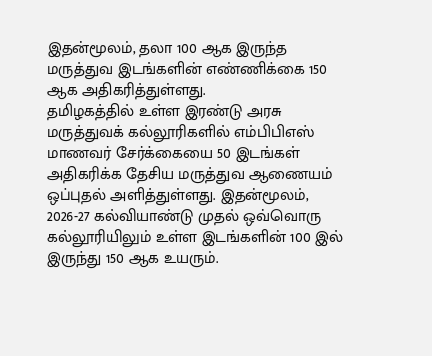இதன்மூலம், தலா 100 ஆக இருந்த மருத்துவ இடங்களின் எண்ணிக்கை 150 ஆக அதிகரித்துள்ளது.
தமிழகத்தில் உள்ள இரண்டு அரசு மருத்துவக் கல்லூரிகளில் எம்பிபிஎஸ் மாணவர் சேர்க்கையை 50 இடங்கள் அதிகரிக்க தேசிய மருத்துவ ஆணையம் ஒப்புதல் அளித்துள்ளது. இதன்மூலம், 2026-27 கல்வியாண்டு முதல் ஒவ்வொரு கல்லூரியிலும் உள்ள இடங்களின் 100 இல் இருந்து 150 ஆக உயரும்.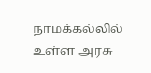நாமக்கல்லில் உள்ள அரசு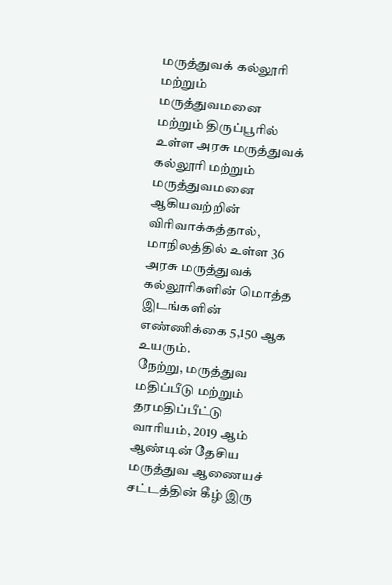மருத்துவக் கல்லூரி மற்றும் மருத்துவமனை மற்றும் திருப்பூரில் உள்ள அரசு மருத்துவக் கல்லூரி மற்றும் மருத்துவமனை ஆகியவற்றின் விரிவாக்கத்தால், மாநிலத்தில் உள்ள 36 அரசு மருத்துவக் கல்லூரிகளின் மொத்த இடங்களின் எண்ணிக்கை 5,150 ஆக உயரும்.
நேற்று, மருத்துவ மதிப்பீடு மற்றும் தரமதிப்பீட்டு வாரியம், 2019 ஆம் ஆண்டின் தேசிய மருத்துவ ஆணையச் சட்டத்தின் கீழ் இரு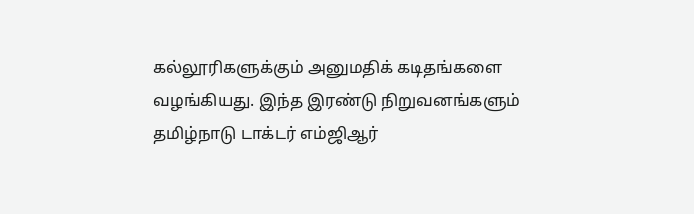கல்லூரிகளுக்கும் அனுமதிக் கடிதங்களை வழங்கியது. இந்த இரண்டு நிறுவனங்களும் தமிழ்நாடு டாக்டர் எம்ஜிஆர்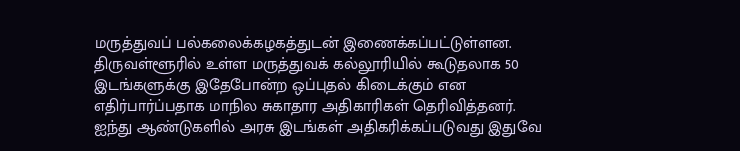மருத்துவப் பல்கலைக்கழகத்துடன் இணைக்கப்பட்டுள்ளன.
திருவள்ளூரில் உள்ள மருத்துவக் கல்லூரியில் கூடுதலாக 50 இடங்களுக்கு இதேபோன்ற ஒப்புதல் கிடைக்கும் என எதிர்பார்ப்பதாக மாநில சுகாதார அதிகாரிகள் தெரிவித்தனர்.
ஐந்து ஆண்டுகளில் அரசு இடங்கள் அதிகரிக்கப்படுவது இதுவே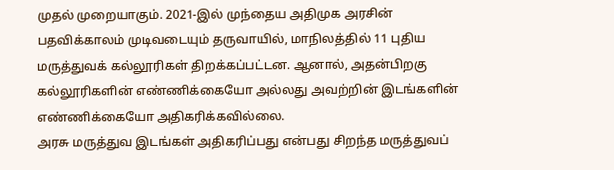முதல் முறையாகும். 2021-இல் முந்தைய அதிமுக அரசின் பதவிக்காலம் முடிவடையும் தருவாயில், மாநிலத்தில் 11 புதிய மருத்துவக் கல்லூரிகள் திறக்கப்பட்டன. ஆனால், அதன்பிறகு கல்லூரிகளின் எண்ணிக்கையோ அல்லது அவற்றின் இடங்களின் எண்ணிக்கையோ அதிகரிக்கவில்லை.
அரசு மருத்துவ இடங்கள் அதிகரிப்பது என்பது சிறந்த மருத்துவப்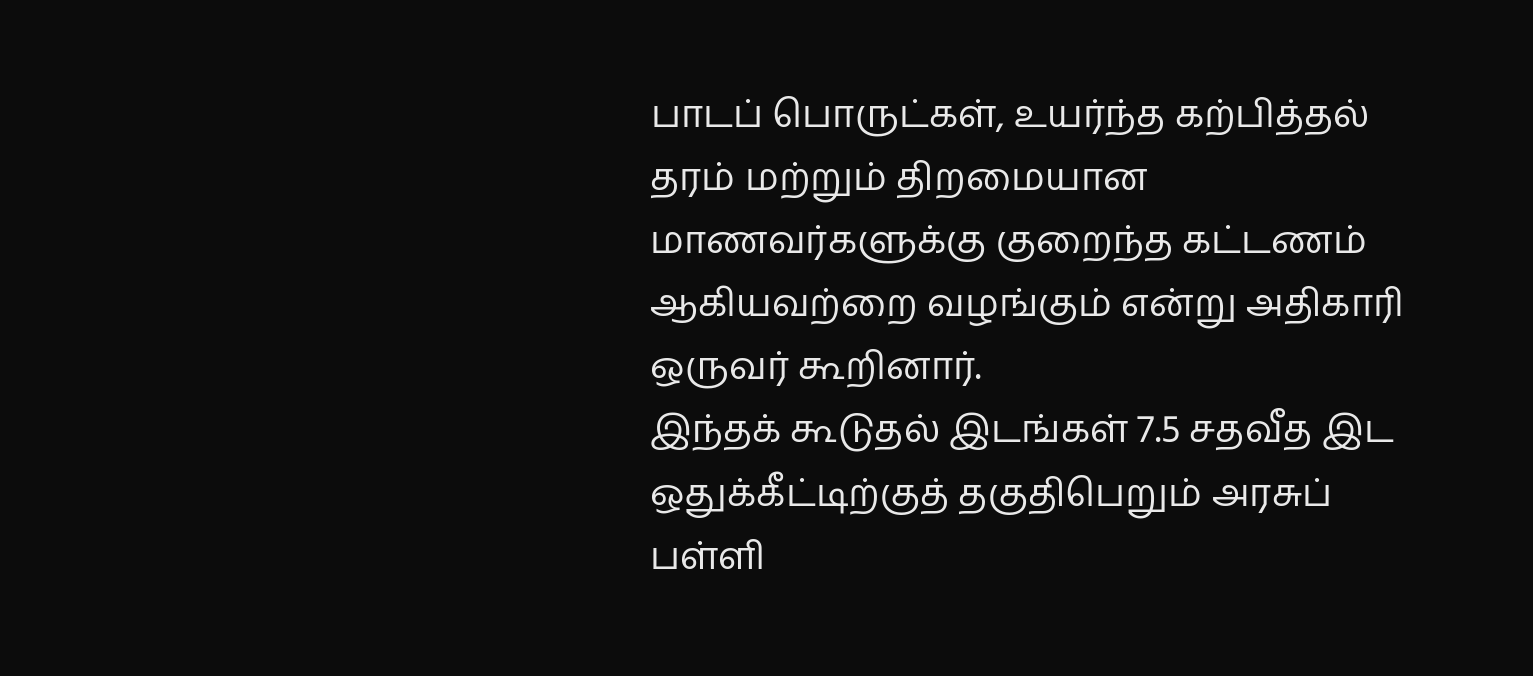பாடப் பொருட்கள், உயர்ந்த கற்பித்தல் தரம் மற்றும் திறமையான மாணவர்களுக்கு குறைந்த கட்டணம் ஆகியவற்றை வழங்கும் என்று அதிகாரி ஒருவர் கூறினார்.
இந்தக் கூடுதல் இடங்கள் 7.5 சதவீத இட ஒதுக்கீட்டிற்குத் தகுதிபெறும் அரசுப் பள்ளி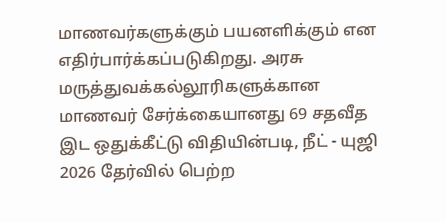மாணவர்களுக்கும் பயனளிக்கும் என எதிர்பார்க்கப்படுகிறது. அரசு மருத்துவக்கல்லூரிகளுக்கான மாணவர் சேர்க்கையானது 69 சதவீத இட ஒதுக்கீட்டு விதியின்படி, நீட் - யுஜி 2026 தேர்வில் பெற்ற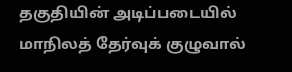தகுதியின் அடிப்படையில் மாநிலத் தேர்வுக் குழுவால்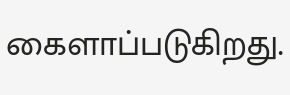கைளாப்படுகிறது.